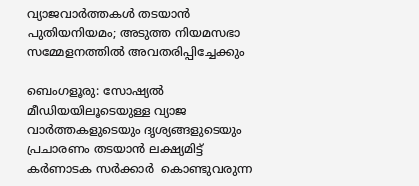വ്യാജവാർത്തകള്‍ തടയാൻ പുതിയനിയമം; അടുത്ത നിയമസഭാ സമ്മേളനത്തിൽ അവതരിപ്പിച്ചേക്കും

ബെംഗളൂരു: സോഷ്യൽ മീഡിയയിലൂടെയുള്ള വ്യാജ വാർത്തകളുടെയും ദൃശ്യങ്ങളുടെയും പ്രചാരണം തടയാൻ ലക്ഷ്യമിട്ട് കര്‍ണാടക സര്‍ക്കാര്‍  കൊണ്ടുവരുന്ന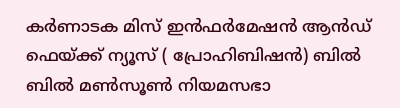കർണാടക മിസ് ഇൻഫർമേഷൻ ആൻഡ് ഫെയ്ക്ക് ന്യൂസ്‌ ( പ്രോഹിബിഷൻ) ബില്‍ ബിൽ മൺസൂൺ നിയമസഭാ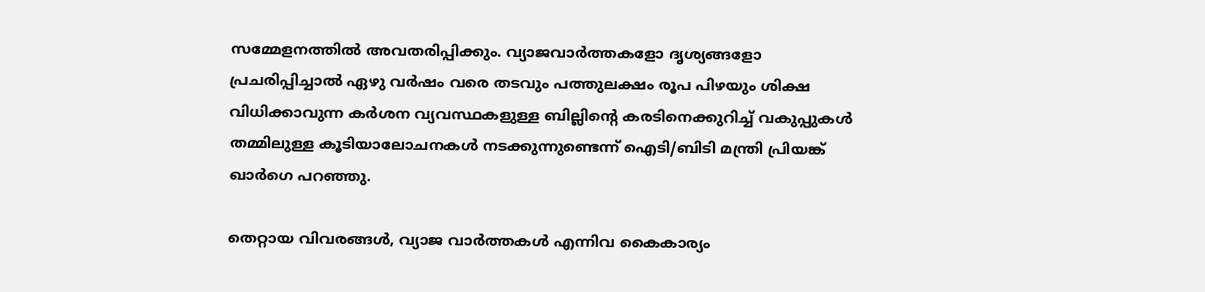സമ്മേളനത്തിൽ അവതരിപ്പിക്കും. വ്യാജവാർത്തകളോ ദൃശ്യങ്ങളോ പ്രചരിപ്പിച്ചാൽ ഏഴു വർഷം വരെ തടവും പത്തുലക്ഷം രൂപ പിഴയും ശിക്ഷ വിധിക്കാവുന്ന കർശന വ്യവസ്ഥകളുള്ള ബില്ലിന്റെ കരടിനെക്കുറിച്ച് വകുപ്പുകൾ തമ്മിലുള്ള കൂടിയാലോചനകൾ നടക്കുന്നുണ്ടെന്ന് ഐടി/ബിടി മന്ത്രി പ്രിയങ്ക് ഖാർഗെ പറഞ്ഞു.

തെറ്റായ വിവരങ്ങൾ, വ്യാജ വാർത്തകൾ എന്നിവ കൈകാര്യം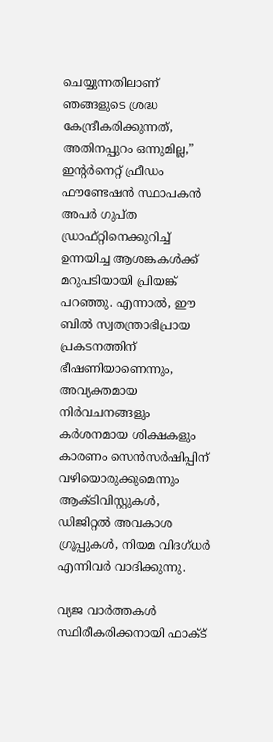ചെയ്യുന്നതിലാണ് ഞങ്ങളുടെ ശ്രദ്ധ കേന്ദ്രീകരിക്കുന്നത്, അതിനപ്പുറം ഒന്നുമില്ല,” ഇന്റർനെറ്റ് ഫ്രീഡം ഫൗണ്ടേഷൻ സ്ഥാപകൻ അപർ ഗുപ്ത ഡ്രാഫ്റ്റിനെക്കുറിച്ച് ഉന്നയിച്ച ആശങ്കകൾക്ക് മറുപടിയായി പ്രിയങ്ക്  പറഞ്ഞു. എന്നാൽ, ഈ ബിൽ സ്വതന്ത്രാഭിപ്രായ പ്രകടനത്തിന് ഭീഷണിയാണെന്നും, അവ്യക്തമായ നിർവചനങ്ങളും കർശനമായ ശിക്ഷകളും കാരണം സെൻസർഷിപ്പിന് വഴിയൊരുക്കുമെന്നും ആക്ടിവിസ്റ്റുകൾ, ഡിജിറ്റൽ അവകാശ ഗ്രൂപ്പുകൾ, നിയമ വിദഗ്ധർ എന്നിവർ വാദിക്കുന്നു.

വ്യജ വാര്‍ത്തകള്‍ സ്ഥിരീകരിക്കനായി ഫാക്ട്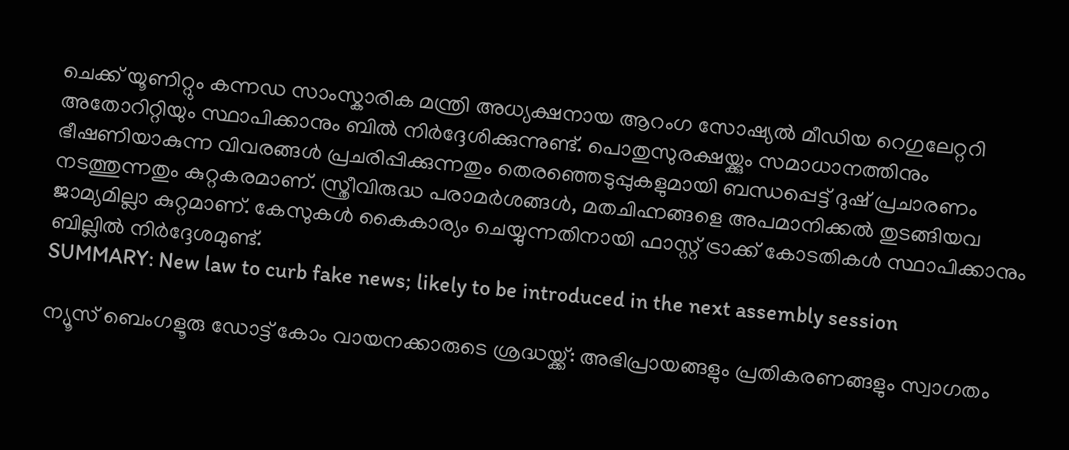ചെക്ക് യൂണിറ്റും കന്നഡ സാംസ്കാരിക മന്ത്രി അധ്യക്ഷനായ ആറംഗ സോഷ്യൽ മീഡിയ റെഗുലേറ്ററി അതോറിറ്റിയും സ്ഥാപിക്കാനും ബിൽ നിർദ്ദേശിക്കുന്നുണ്ട്. പൊതുസുരക്ഷയ്ക്കും സമാധാനത്തിനും ഭീഷണിയാകുന്ന വിവരങ്ങൾ പ്രചരിപ്പിക്കുന്നതും തെരഞ്ഞെടുപ്പുകളുമായി ബന്ധപ്പെട്ട് ദുഷ് പ്രചാരണം നടത്തുന്നതും കുറ്റകരമാണ്. സ്ത്രീവിരുദ്ധ പരാമർശങ്ങൾ, മതചിഹ്നങ്ങളെ അപമാനിക്കൽ തുടങ്ങിയവ ജാമ്യമില്ലാ കുറ്റമാണ്. കേസുകൾ കൈകാര്യം ചെയ്യുന്നതിനായി ഫാസ്റ്റ് ട്രാക്ക് കോടതികൾ സ്ഥാപിക്കാനും ബില്ലില്‍ നിര്‍ദ്ദേശമുണ്ട്.
SUMMARY: New law to curb fake news; likely to be introduced in the next assembly session

ന്യൂസ് ബെംഗളൂരു ഡോട്ട് കോം വായനക്കാരുടെ ശ്രദ്ധയ്ക്ക്: അഭിപ്രായങ്ങളും പ്രതികരണങ്ങളും സ്വാഗതം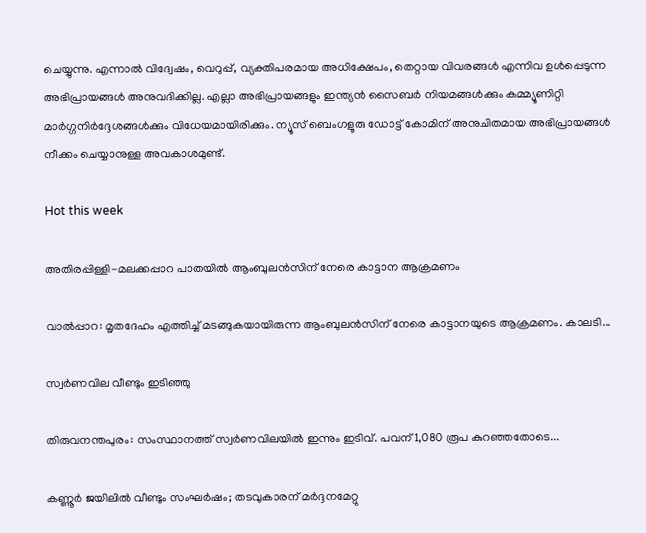ചെയ്യുന്നു. എന്നാൽ വിദ്വേഷം, വെറുപ്പ്, വ്യക്തിപരമായ അധിക്ഷേപം, തെറ്റായ വിവരങ്ങൾ എന്നിവ ഉൾപ്പെടുന്ന അഭിപ്രായങ്ങൾ അനുവദിക്കില്ല. എല്ലാ അഭിപ്രായങ്ങളും ഇന്ത്യൻ സൈബർ നിയമങ്ങൾക്കും കമ്മ്യൂണിറ്റി മാർഗ്ഗനിർദ്ദേശങ്ങൾക്കും വിധേയമായിരിക്കും. ന്യൂസ് ബെംഗളൂരു ഡോട്ട് കോമിന് അനുചിതമായ അഭിപ്രായങ്ങൾ നീക്കം ചെയ്യാനുള്ള അവകാശമുണ്ട്.

Hot this week

അതിരപ്പിള്ളി-മലക്കപ്പാറ പാതയില്‍ ആംബുലൻസിന് നേരെ കാട്ടാന ആക്രമണം

വാല്‍പ്പാറ: മൃതദേഹം എത്തിച്ച്‌ മടങ്ങുകയായിരുന്ന ആംബുലൻസിന് നേരെ കാട്ടാനയുടെ ആക്രമണം. കാലടി...

സ്വര്‍ണവില വീണ്ടും ഇടിഞ്ഞു

തിരുവനന്തപുരം: സംസ്ഥാനത്ത് സ്വർണവിലയില്‍ ഇന്നും ഇടിവ്. പവന് 1,080 രൂപ കുറഞ്ഞതോടെ...

കണ്ണൂര്‍ ജയിലില്‍ വീണ്ടും സംഘര്‍ഷം; തടവുകാരന് മര്‍ദ്ദനമേറ്റു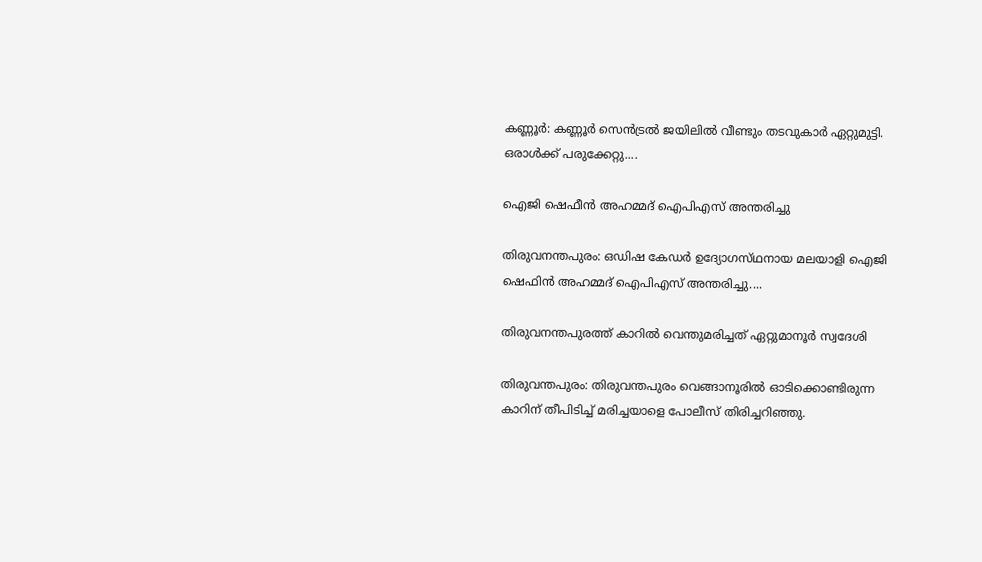കണ്ണൂർ: കണ്ണൂർ സെൻട്രല്‍ ജയിലില്‍ വീണ്ടും തടവുകാർ ഏറ്റുമുട്ടി. ഒരാള്‍ക്ക് പരുക്കേറ്റു....

ഐജി ഷെഫീൻ അഹമ്മദ് ഐപിഎസ്‌ അന്തരിച്ചു

തിരുവനന്തപുരം: ഒഡിഷ കേഡർ ഉദ്യോഗസ്‌ഥനായ മലയാളി ഐജി ഷെഫിൻ അഹമ്മദ് ഐപിഎസ് അന്തരിച്ചു....

തിരുവനന്തപുരത്ത് കാറിൽ വെന്തുമരിച്ചത് ഏറ്റുമാനൂർ സ്വദേശി

തിരുവന്തപുരം: തിരുവന്തപുരം വെങ്ങാനൂരിൽ ഓടിക്കൊണ്ടിരുന്ന കാറിന് തീപിടിച്ച് മരിച്ചയാളെ പോലീസ് തിരിച്ചറിഞ്ഞു.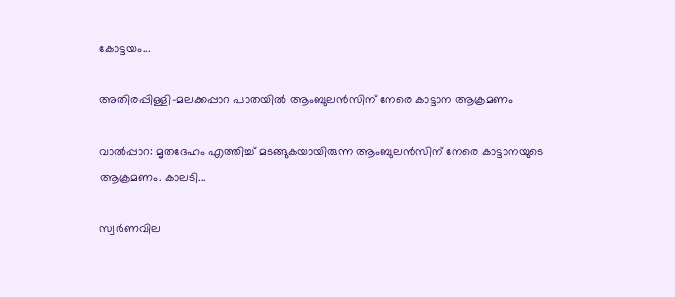കോട്ടയം...

അതിരപ്പിള്ളി-മലക്കപ്പാറ പാതയില്‍ ആംബുലൻസിന് നേരെ കാട്ടാന ആക്രമണം

വാല്‍പ്പാറ: മൃതദേഹം എത്തിച്ച്‌ മടങ്ങുകയായിരുന്ന ആംബുലൻസിന് നേരെ കാട്ടാനയുടെ ആക്രമണം. കാലടി...

സ്വര്‍ണവില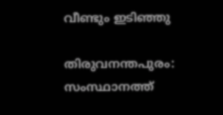വീണ്ടും ഇടിഞ്ഞു

തിരുവനന്തപുരം: സംസ്ഥാനത്ത്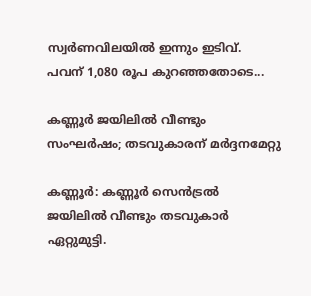സ്വർണവിലയില്‍ ഇന്നും ഇടിവ്. പവന് 1,080 രൂപ കുറഞ്ഞതോടെ...

കണ്ണൂര്‍ ജയിലില്‍ വീണ്ടും സംഘര്‍ഷം; തടവുകാരന് മര്‍ദ്ദനമേറ്റു

കണ്ണൂർ: കണ്ണൂർ സെൻട്രല്‍ ജയിലില്‍ വീണ്ടും തടവുകാർ ഏറ്റുമുട്ടി.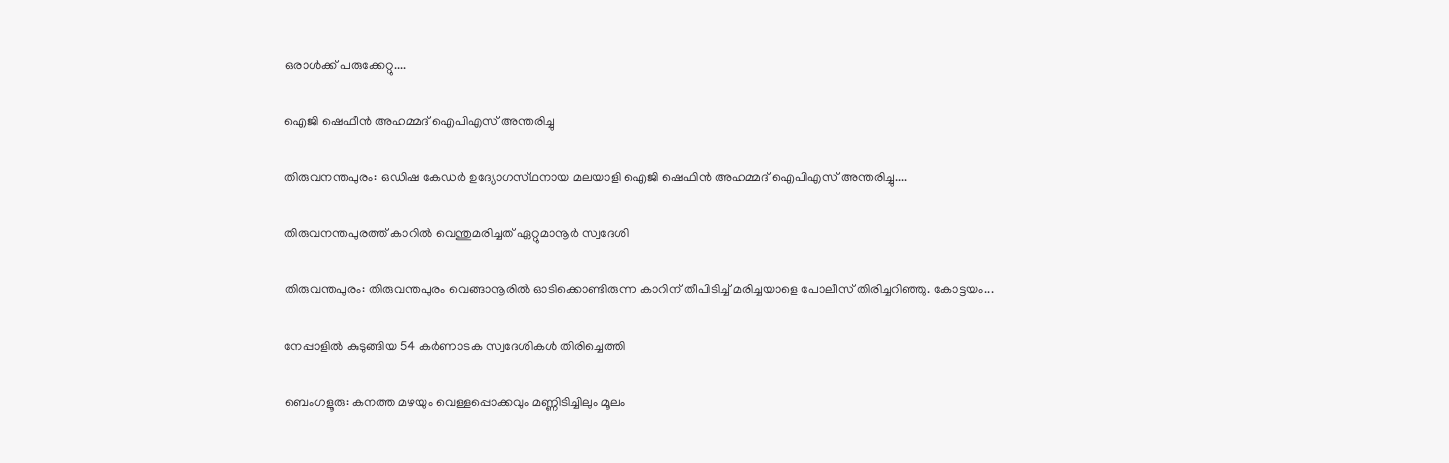ഒരാള്‍ക്ക് പരുക്കേറ്റു....

ഐജി ഷെഫീൻ അഹമ്മദ് ഐപിഎസ്‌ അന്തരിച്ചു

തിരുവനന്തപുരം: ഒഡിഷ കേഡർ ഉദ്യോഗസ്‌ഥനായ മലയാളി ഐജി ഷെഫിൻ അഹമ്മദ് ഐപിഎസ് അന്തരിച്ചു....

തിരുവനന്തപുരത്ത് കാറിൽ വെന്തുമരിച്ചത് ഏറ്റുമാനൂർ സ്വദേശി

തിരുവന്തപുരം: തിരുവന്തപുരം വെങ്ങാനൂരിൽ ഓടിക്കൊണ്ടിരുന്ന കാറിന് തീപിടിച്ച് മരിച്ചയാളെ പോലീസ് തിരിച്ചറിഞ്ഞു. കോട്ടയം...

നേപ്പാളിൽ കുടുങ്ങിയ 54 കർണാടക സ്വദേശികൾ തിരിച്ചെത്തി

ബെംഗളൂരു: കനത്ത മഴയും വെള്ളപ്പൊക്കവും മണ്ണിടിച്ചിലും മൂലം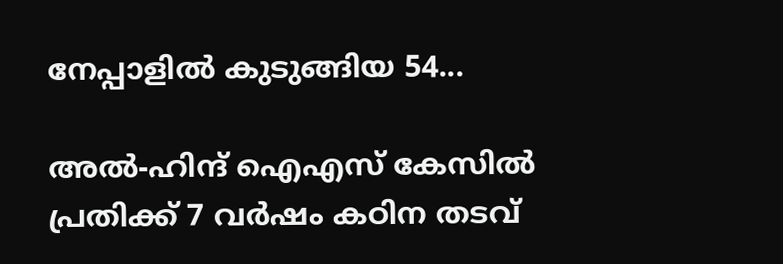നേപ്പാളിൽ കുടുങ്ങിയ 54...

അൽ-ഹിന്ദ് ഐഎസ് കേസിൽ പ്രതിക്ക് 7 വർഷം കഠിന തടവ്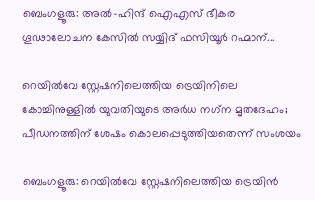ബെംഗളൂരു: അൽ-ഹിന്ദ് ഐഎസ് ഭീകര ഗൂഢാലോചന കേസിൽ സയ്യിദ് ഫസിയൂർ റഹ്മാന്...

റെയിൽവേ സ്റ്റേഷനിലെത്തിയ ട്രെയിനിലെ കോച്ചിനുള്ളില്‍ യുവതിയുടെ അര്‍ധ നഗ്‌ന മൃതദേഹം; പീഡനത്തിന് ശേഷം കൊലപ്പെടുത്തിയതെന്ന് സംശയം

ബെംഗളൂരു: റെയിൽവേ സ്റ്റേഷനിലെത്തിയ ട്രെയിൻ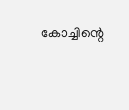കോച്ചിന്റെ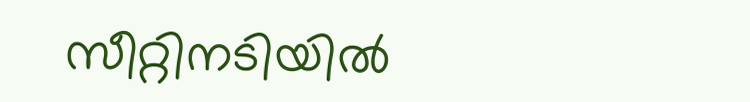സീറ്റിനടിയിൽ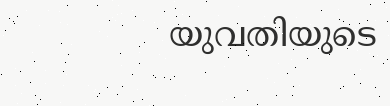യുവതിയുടെ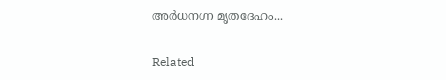അർധനഗ്ന മൃതദേഹം...

Related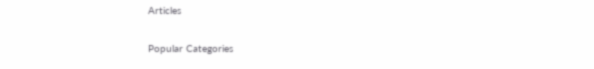Articles

Popular Categories